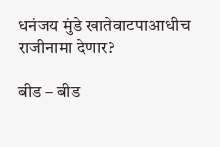धनंजय मुंडे खातेवाटपाआधीच राजीनामा देणार?

बीड – बीड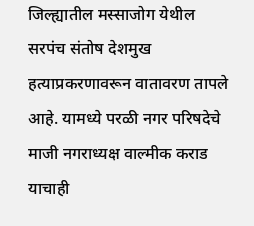जिल्ह्यातील मस्साजोग येथील सरपंच संतोष देशमुख हत्याप्रकरणावरून वातावरण तापले आहे. यामध्ये परळी नगर परिषदेचे माजी नगराध्यक्ष वाल्मीक कराड याचाही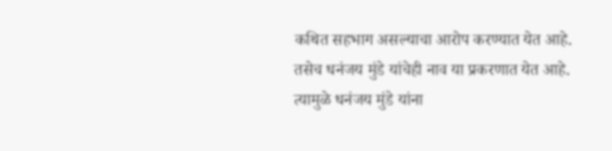कथित सहभाग असल्याचा आरोप करण्यात येत आहे. तसेच धनंजय मुंडे यांचेही नाव या प्रकरणात येत आहे. त्यामुळे धनंजय मुंडे यांना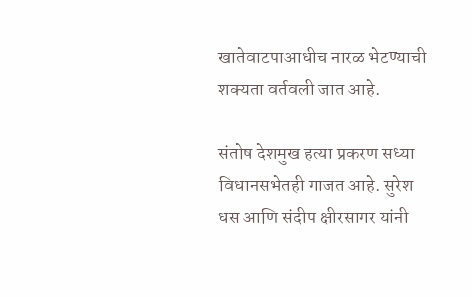खातेवाटपाआधीच नारळ भेटण्याची शक्यता वर्तवली जात आहे.

संतोष देशमुख हत्या प्रकरण सध्या विधानसभेतही गाजत आहे. सुरेश धस आणि संदीप क्षीरसागर यांनी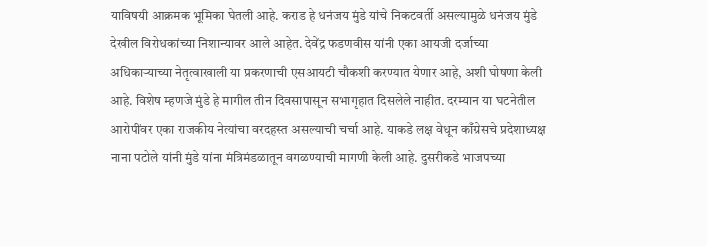याविषयी आक्रमक भूमिका घेतली आहे. कराड हे धनंजय मुंडे यांचे निकटवर्ती असल्यामुळे धनंजय मुंडे देखील विरोधकांच्या निशान्यावर आले आहेत. देवेंद्र फडणवीस यांनी एका आयजी दर्जाच्या अधिकाऱ्याच्या नेतृत्वाखाली या प्रकरणाची एसआयटी चौकशी करण्यात येणार आहे, अशी घोषणा केली आहे. विशेष म्हणजे मुंडे हे मागील तीन दिवसापासून सभागृहात दिसलेले नाहीत. दरम्यान या घटनेतील आरोपींवर एका राजकीय नेत्यांचा वरदहस्त असल्याची चर्चा आहे. याकडे लक्ष वेधून काँग्रेसचे प्रदेशाध्यक्ष नाना पटोले यांनी मुंडे यांना मंत्रिमंडळातून वगळण्याची मागणी केली आहे. दुसरीकडे भाजपच्या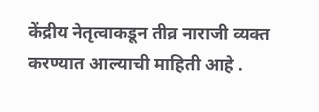केंद्रीय नेतृत्वाकडून तीव्र नाराजी व्यक्त करण्यात आल्याची माहिती आहे .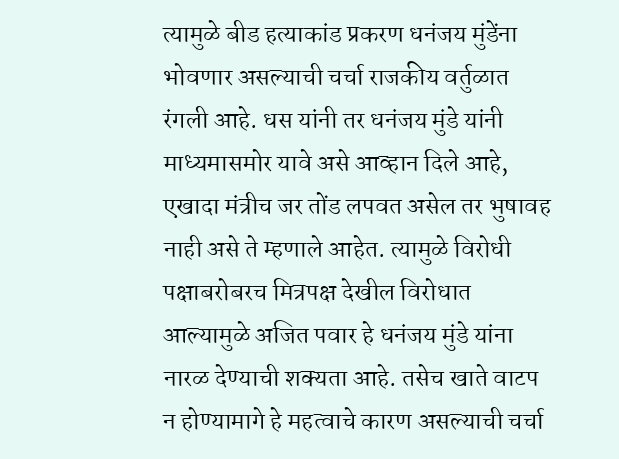त्यामुळे बीड हत्याकांड प्रकरण धनंजय मुंडेंना भोवणार असल्याची चर्चा राजकीय वर्तुळात रंगली आहे. धस यांनी तर धनंजय मुंडे यांनी माध्यमासमोर यावे असे आव्हान दिले आहे, एखादा मंत्रीच जर तोंड लपवत असेल तर भुषावह नाही असे ते म्हणाले आहेत. त्यामुळे विरोधी पक्षाबरोबरच मित्रपक्ष देखील विरोधात आल्यामुळे अजित पवार हे धनंजय मुंडे यांना नारळ देण्याची शक्यता आहे. तसेच खाते वाटप न होण्यामागे हे महत्वाचे कारण असल्याची चर्चा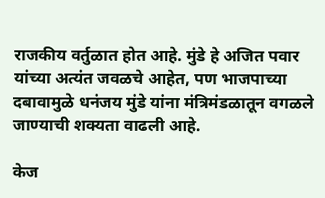राजकीय वर्तुळात होत आहे. मुंडे हे अजित पवार यांच्या अत्यंत जवळचे आहेत, पण भाजपाच्या दबावामुळे धनंजय मुंडे यांना मंत्रिमंडळातून वगळले जाण्याची शक्यता वाढली आहे.

केज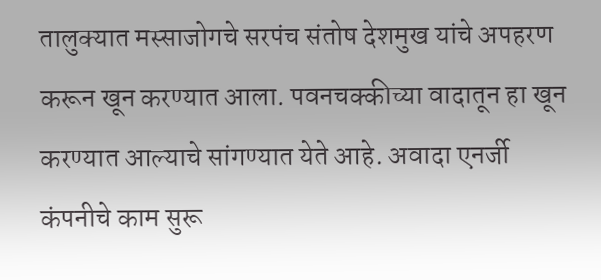तालुक्यात मस्साजोगचे सरपंच संतोष देशमुख यांचे अपहरण करून खून करण्यात आला. पवनचक्कीच्या वादातून हा खून करण्यात आल्याचे सांगण्यात येते आहे. अवादा एनर्जी कंपनीचे काम सुरू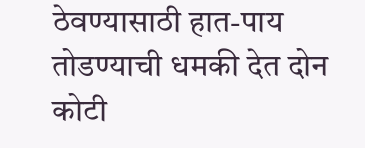ठेवण्यासाठी हात-पाय तोडण्याची धमकी देत दोन कोटी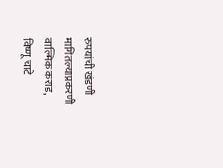रुपयांची खंडणी मागितल्याप्रकरणी वाल्मिक कराड, विष्णू चाटे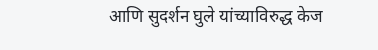आणि सुदर्शन घुले यांच्याविरुद्ध केज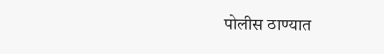पोलीस ठाण्यात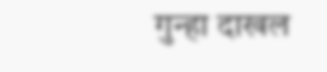गुन्हा दाखल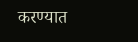करण्यात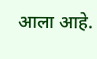आला आहे.